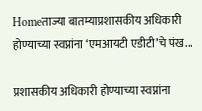Homeताज्या बातम्याप्रशासकीय अधिकारी होण्याच्या स्वप्नांना ‘एमआयटी एडीटी’चे पंख...

प्रशासकीय अधिकारी होण्याच्या स्वप्नांना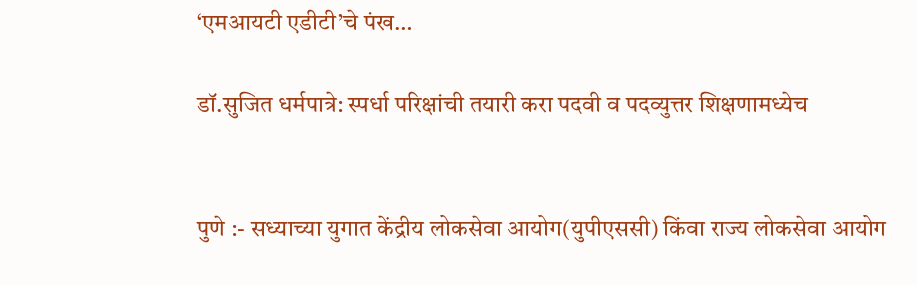‘एमआयटी एडीटी’चे पंख…

डॉ.सुजित धर्मपात्रे: स्पर्धा परिक्षांची तयारी करा पदवी व पदव्युत्तर शिक्षणामध्येच


पुणे :- सध्याच्या युगात केंद्रीय लोकसेवा आयोग(युपीएससी) किंवा राज्य लोकसेवा आयोग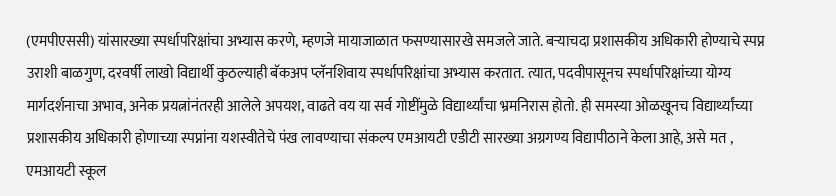(एमपीएससी) यांसारख्या स्पर्धापरिक्षांचा अभ्यास करणे, म्हणजे मायाजाळात फसण्यासारखे समजले जाते. बऱ्याचदा प्रशासकीय अधिकारी होण्याचे स्पप्न उराशी बाळगुण, दरवर्षी लाखो विद्यार्थी कुठल्याही बॅकअप प्लॅनशिवाय स्पर्धापरिक्षांचा अभ्यास करतात. त्यात, पदवीपासूनच स्पर्धापरिक्षांच्या योग्य मार्गदर्शनाचा अभाव, अनेक प्रयत्नांनंतरही आलेले अपयश, वाढते वय या सर्व गोष्टींमुळे विद्यार्थ्यांचा भ्रमनिरास होतो. ही समस्या ओळखूनच विद्यार्थ्यांच्या प्रशासकीय अधिकारी होणाच्या स्पप्नांना यशस्वीतेचे पंख लावण्याचा संकल्प एमआयटी एडीटी सारख्या अग्रगण्य विद्यापीठाने केला आहे, असे मत , एमआयटी स्कूल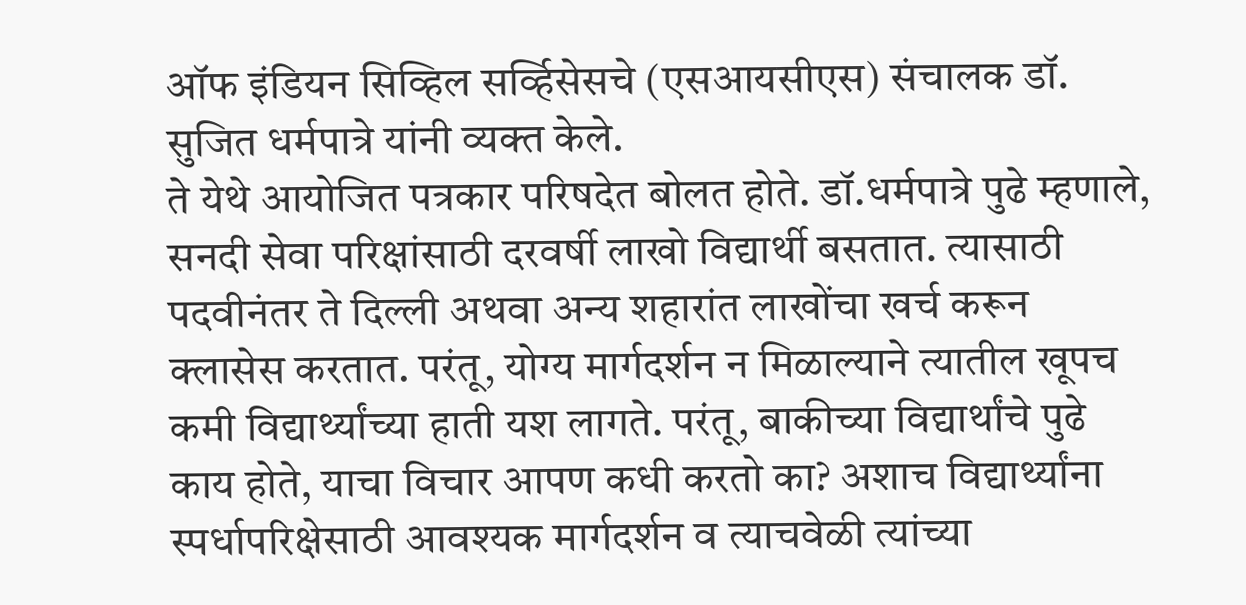ऑफ इंडियन सिव्हिल सर्व्हिसेसचे (एसआयसीएस) संचालक डॉ.  सुजित धर्मपात्रे यांनी व्यक्त केले.
ते येथे आयोजित पत्रकार परिषदेत बोलत होते. डॉ.धर्मपात्रे पुढे म्हणाले, सनदी सेवा परिक्षांसाठी दरवर्षी लाखो विद्यार्थी बसतात. त्यासाठी पदवीनंतर ते दिल्ली अथवा अन्य शहारांत लाखोंचा खर्च करून क्लासेस करतात. परंतू, योग्य मार्गदर्शन न मिळाल्याने त्यातील खूपच कमी विद्यार्थ्यांच्या हाती यश लागते. परंतू, बाकीच्या विद्यार्थांचे पुढे काय होते, याचा विचार आपण कधी करतो का? अशाच विद्यार्थ्यांना स्पर्धापरिक्षेसाठी आवश्यक मार्गदर्शन व त्याचवेळी त्यांच्या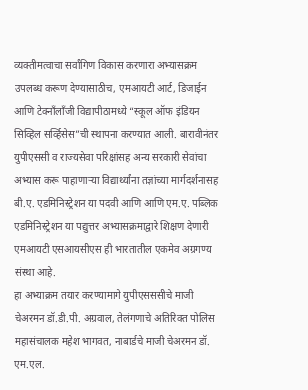व्यक्तीमत्वाचा सर्वांगिण विकास करणारा अभ्यासक्रम  उपलब्ध करूण देण्यासाठीच, एमआयटी आर्ट, डिजाईन आणि टेक्नाँलाँजी विद्यापीठामध्ये “स्कूल ऑफ इंडियन सिव्हिल सर्व्हिसेस”ची स्थापना करण्यात आली. बारावीनंतर युपीएससी व राज्यसेवा परिक्षांसह अन्य सरकारी सेवांचा अभ्यास करू पाहाणाऱ्या विद्यार्थ्यांना तज्ञांच्या मार्गदर्शनासह बी.ए. एडमिनिस्ट्रेशन या पदवी आणि आणि एम.ए. पब्लिक एडमिनिस्ट्रेशन या पद्युत्तर अभ्यासक्रमाद्वारे शिक्षण देणारी एमआयटी एसआयसीएस ही भारतातील एकमेव अग्रगण्य संस्था आहे.
हा अभ्याक्रम तयार करण्यामागे युपीएसससीचे माजी चेअरमन डॉ.डी.पी. अग्रवाल, तेलंगणाचे अतिरिक्त पोलिस महासंचालक महेश भागवत, नाबार्डचे माजी चेअरमन डॉ. एम.एल.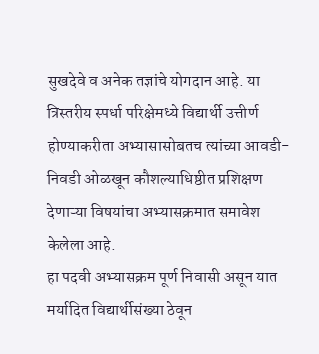सुखदेवे व अनेक तज्ञांचे योगदान आहे. या त्रिस्तरीय स्पर्धा परिक्षेमध्ये विद्यार्थी उत्तीर्ण होण्याकरीता अभ्यासासोबतच त्यांच्या आवडी-निवडी ओळखून कौशल्याधिष्ठीत प्रशिक्षण देणाऱ्या विषयांचा अभ्यासक्रमात समावेश केलेला आहे.
हा पदवी अभ्यासक्रम पूर्ण निवासी असून यात मर्यादित विद्यार्थीसंख्या ठेवून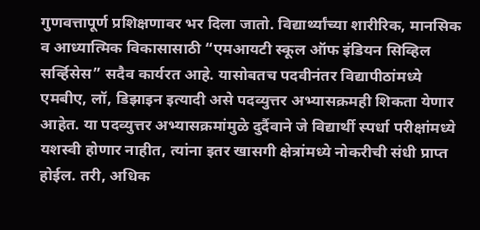गुणवत्तापूर्ण प्रशिक्षणावर भर दिला जातो. विद्यार्थ्यांच्या शारीरिक, मानसिक व आध्यात्मिक विकासासाठी “एमआयटी स्कूल ऑफ इंडियन सिव्हिल सर्व्हिसेस” सदैव कार्यरत आहे. यासोबतच पदवीनंतर विद्यापीठांमध्ये एमबीए, लॉ, डिझाइन इत्यादी असे पदव्युत्तर अभ्यासक्रमही शिकता येणार आहेत. या पदव्युत्तर अभ्यासक्रमांमुळे दुर्दैवाने जे विद्यार्थी स्पर्धा परीक्षांमध्ये यशस्वी होणार नाहीत, त्यांना इतर खासगी क्षेत्रांमध्ये नोकरीची संधी प्राप्त होईल. तरी, अधिक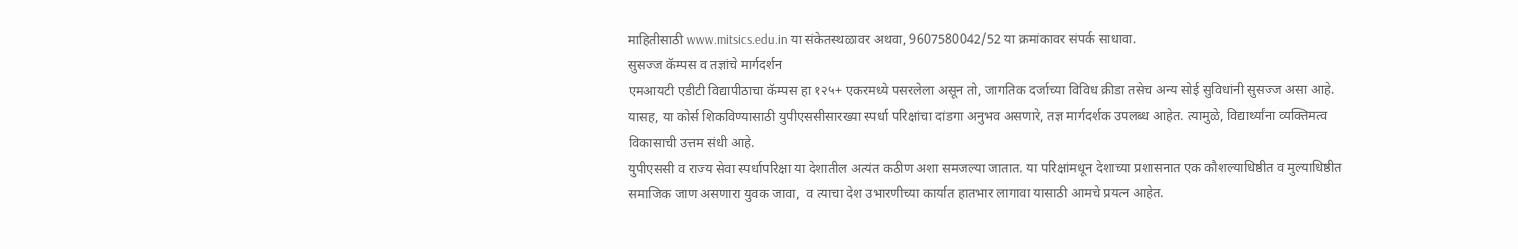माहितीसाठी www.mitsics.edu.in या संकेतस्थळावर अथवा, 9607580042/52 या क्रमांकावर संपर्क साधावा.
सुसज्ज कॅम्पस व तज्ञांचे मार्गदर्शन
एमआयटी एडीटी विद्यापीठाचा कॅम्पस हा १२५+ एकरमध्ये पसरलेला असून तो, जागतिक दर्जाच्या विविध क्रीडा तसेच अन्य सोई सुविधांनी सुसज्ज असा आहे. यासह, या कोर्स शिकविण्यासाठी युपीएससीसारख्या स्पर्धा परिक्षांचा दांडगा अनुभव असणारे, तज्ञ मार्गदर्शक उपलब्ध आहेत. त्यामुळे, विद्यार्थ्यांना व्यक्तिमत्व विकासाची उत्तम संधी आहे.
युपीएससी व राज्य सेवा स्पर्धापरिक्षा या देशातील अत्यंत कठीण अशा समजल्या जातात. या परिक्षांमधून देशाच्या प्रशासनात एक कौशल्याधिष्ठीत व मुल्याधिष्ठीत समाजिक जाण असणारा युवक जावा,  व त्याचा देश उभारणीच्या कार्यात हातभार लागावा यासाठी आमचे प्रयत्न आहेत.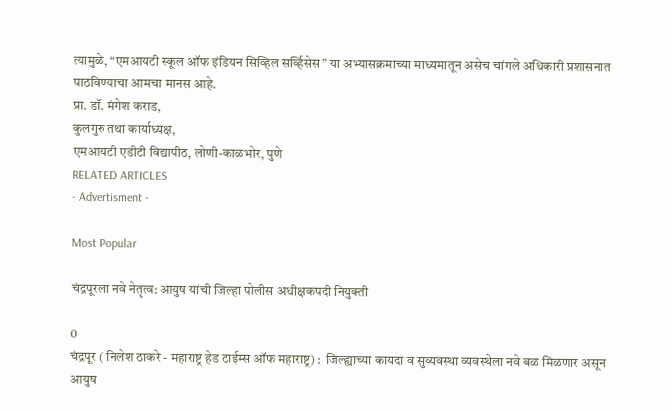त्यामुळे, “एमआयटी स्कूल ऑफ इंडियन सिव्हिल सर्व्हिसेस” या अभ्यासक्रमाच्या माध्यमातून असेच चांगले अधिकारी प्रशासनात पाठविण्याचा आमचा मानस आहे.
प्रा. डॉ. मंगेश कराड,
कुलगुरु तथा कार्याध्यक्ष,
एमआयटी एडीटी विद्यापीठ, लोणी-काळभोर, पुणे
RELATED ARTICLES
- Advertisment -

Most Popular

चंद्रपूरला नवे नेतृत्व: आयुष यांची जिल्हा पोलीस अधीक्षकपदी नियुक्ती

0
चंद्रपूर ( निलेश ठाकरे - महाराष्ट्र हेड टाईम्स ऑफ महाराष्ट्र) :  जिल्ह्याच्या कायदा व सुव्यवस्था व्यवस्थेला नवे बळ मिळणार असून आयुष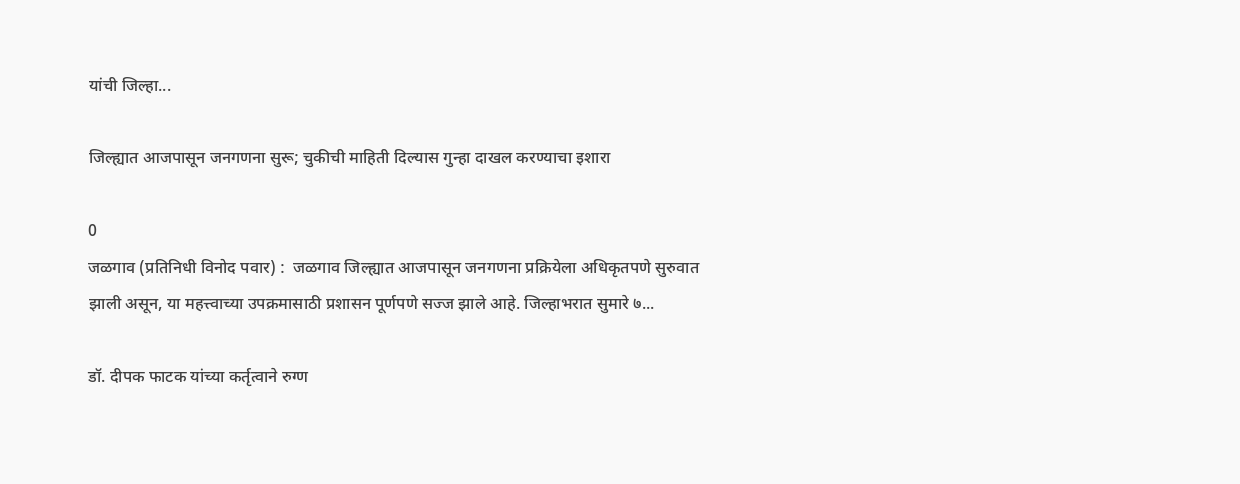यांची जिल्हा...

जिल्ह्यात आजपासून जनगणना सुरू; चुकीची माहिती दिल्यास गुन्हा दाखल करण्याचा इशारा

0
जळगाव (प्रतिनिधी विनोद पवार) :  जळगाव जिल्ह्यात आजपासून जनगणना प्रक्रियेला अधिकृतपणे सुरुवात झाली असून, या महत्त्वाच्या उपक्रमासाठी प्रशासन पूर्णपणे सज्ज झाले आहे. जिल्हाभरात सुमारे ७...

डॉ. दीपक फाटक यांच्या कर्तृत्वाने रुग्ण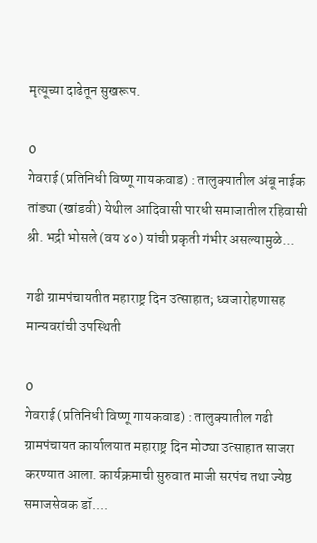मृत्यूच्या दाढेतून सुखरूप.

0
गेवराई (प्रतिनिधी विष्णू गायकवाड) : तालुक्यातील अंबू नाईक तांड्या (खांडवी) येथील आदिवासी पारधी समाजातील रहिवासी श्री. भद्री भोसले (वय ४०) यांची प्रकृती गंभीर असल्यामुळे...

गढी ग्रामपंचायतीत महाराष्ट्र दिन उत्साहात; ध्वजारोहणासह मान्यवरांची उपस्थिती

0
गेवराई (प्रतिनिधी विष्णू गायकवाड) : तालुक्यातील गढी ग्रामपंचायत कार्यालयात महाराष्ट्र दिन मोठ्या उत्साहात साजरा करण्यात आला. कार्यक्रमाची सुरुवात माजी सरपंच तथा ज्येष्ठ समाजसेवक डॉ....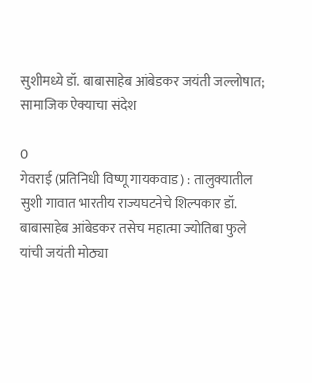सुशीमध्ये डॉ. बाबासाहेब आंबेडकर जयंती जल्लोषात; सामाजिक ऐक्याचा संदेश

0
गेवराई (प्रतिनिधी विष्णू गायकवाड) : तालुक्यातील सुशी गावात भारतीय राज्यघटनेचे शिल्पकार डॉ. बाबासाहेब आंबेडकर तसेच महात्मा ज्योतिबा फुले यांची जयंती मोठ्या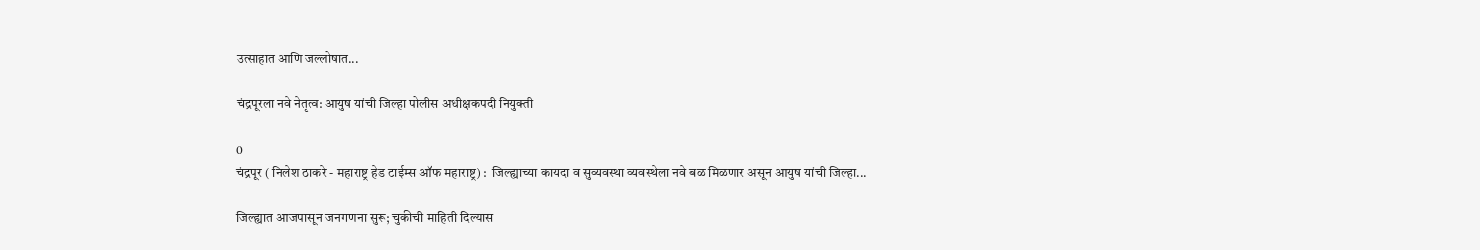उत्साहात आणि जल्लोषात...

चंद्रपूरला नवे नेतृत्व: आयुष यांची जिल्हा पोलीस अधीक्षकपदी नियुक्ती

0
चंद्रपूर ( निलेश ठाकरे - महाराष्ट्र हेड टाईम्स ऑफ महाराष्ट्र) :  जिल्ह्याच्या कायदा व सुव्यवस्था व्यवस्थेला नवे बळ मिळणार असून आयुष यांची जिल्हा...

जिल्ह्यात आजपासून जनगणना सुरू; चुकीची माहिती दिल्यास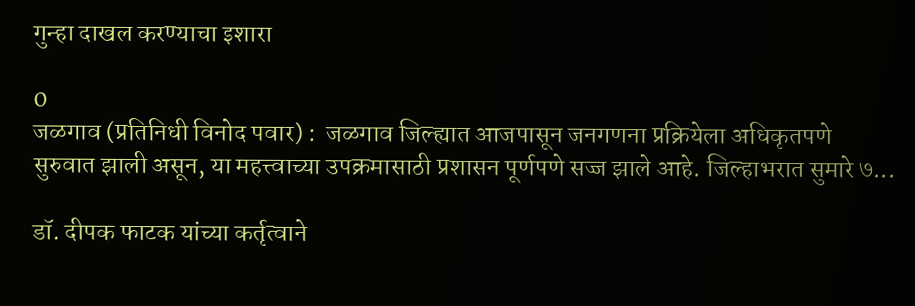गुन्हा दाखल करण्याचा इशारा

0
जळगाव (प्रतिनिधी विनोद पवार) :  जळगाव जिल्ह्यात आजपासून जनगणना प्रक्रियेला अधिकृतपणे सुरुवात झाली असून, या महत्त्वाच्या उपक्रमासाठी प्रशासन पूर्णपणे सज्ज झाले आहे. जिल्हाभरात सुमारे ७...

डॉ. दीपक फाटक यांच्या कर्तृत्वाने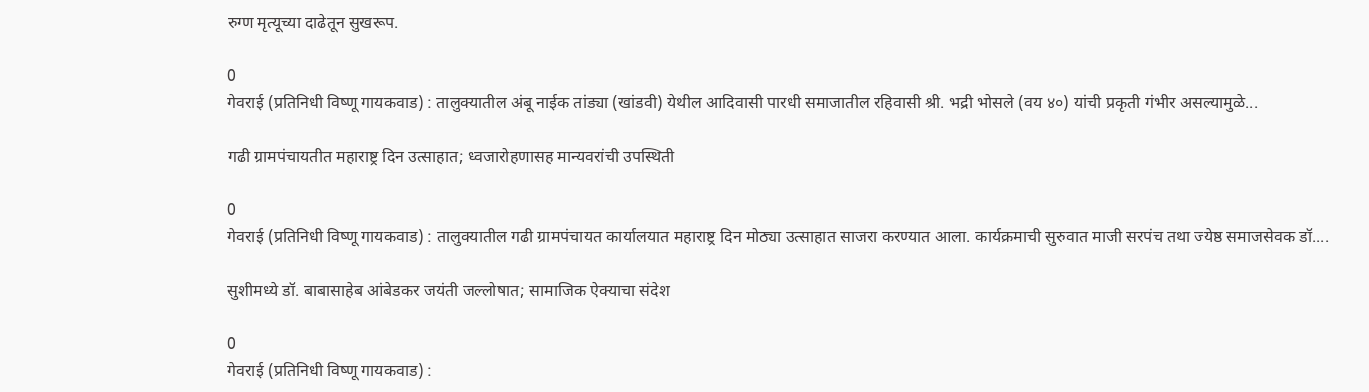रुग्ण मृत्यूच्या दाढेतून सुखरूप.

0
गेवराई (प्रतिनिधी विष्णू गायकवाड) : तालुक्यातील अंबू नाईक तांड्या (खांडवी) येथील आदिवासी पारधी समाजातील रहिवासी श्री. भद्री भोसले (वय ४०) यांची प्रकृती गंभीर असल्यामुळे...

गढी ग्रामपंचायतीत महाराष्ट्र दिन उत्साहात; ध्वजारोहणासह मान्यवरांची उपस्थिती

0
गेवराई (प्रतिनिधी विष्णू गायकवाड) : तालुक्यातील गढी ग्रामपंचायत कार्यालयात महाराष्ट्र दिन मोठ्या उत्साहात साजरा करण्यात आला. कार्यक्रमाची सुरुवात माजी सरपंच तथा ज्येष्ठ समाजसेवक डॉ....

सुशीमध्ये डॉ. बाबासाहेब आंबेडकर जयंती जल्लोषात; सामाजिक ऐक्याचा संदेश

0
गेवराई (प्रतिनिधी विष्णू गायकवाड) :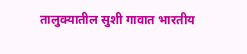तालुक्यातील सुशी गावात भारतीय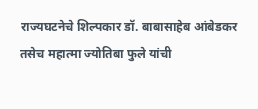राज्यघटनेचे शिल्पकार डॉ. बाबासाहेब आंबेडकर तसेच महात्मा ज्योतिबा फुले यांची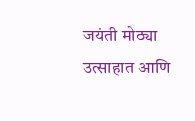जयंती मोठ्या उत्साहात आणि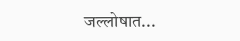जल्लोषात...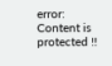error: Content is protected !!